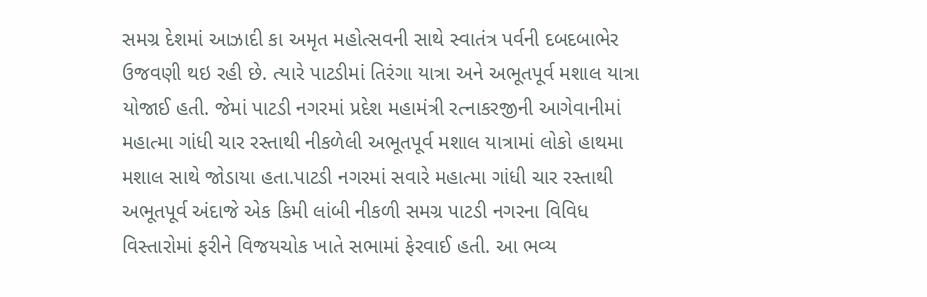સમગ્ર દેશમાં આઝાદી કા અમૃત મહોત્સવની સાથે સ્વાતંત્ર પર્વની દબદબાભેર ઉજવણી થઇ રહી છે. ત્યારે પાટડીમાં તિરંગા યાત્રા અને અભૂતપૂર્વ મશાલ યાત્રા યોજાઈ હતી. જેમાં પાટડી નગરમાં પ્રદેશ મહામંત્રી રત્નાકરજીની આગેવાનીમાં મહાત્મા ગાંધી ચાર રસ્તાથી નીકળેલી અભૂતપૂર્વ મશાલ યાત્રામાં લોકો હાથમા મશાલ સાથે જોડાયા હતા.પાટડી નગરમાં સવારે મહાત્મા ગાંધી ચાર રસ્તાથી અભૂતપૂર્વ અંદાજે એક કિમી લાંબી નીકળી સમગ્ર પાટડી નગરના વિવિધ વિસ્તારોમાં ફરીને વિજયચોક ખાતે સભામાં ફેરવાઈ હતી. આ ભવ્ય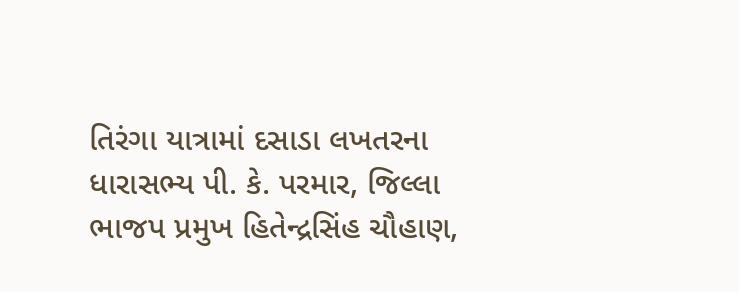તિરંગા યાત્રામાં દસાડા લખતરના ધારાસભ્ય પી. કે. પરમાર, જિલ્લા ભાજપ પ્રમુખ હિતેન્દ્રસિંહ ચૌહાણ,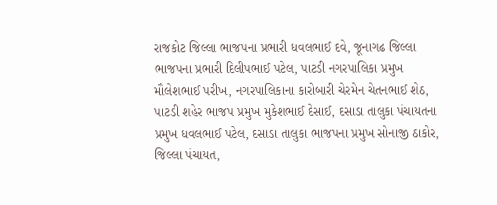રાજકોટ જિલ્લા ભાજપના પ્રભારી ધવલભાઈ દવે, જૂનાગઢ જિલ્લા ભાજપના પ્રભારી દિલીપભાઈ પટેલ, પાટડી નગરપાલિકા પ્રમુખ મૌલેશભાઈ પરીખ, નગરપાલિકાના કારોબારી ચેરમેન ચેતનભાઈ શેઠ, પાટડી શહેર ભાજપ પ્રમુખ મુકેશભાઈ દેસાઈ, દસાડા તાલુકા પંચાયતના પ્રમુખ ધવલભાઈ પટેલ, દસાડા તાલુકા ભાજપના પ્રમુખ સોનાજી ઠાકોર, જિલ્લા પંચાયત,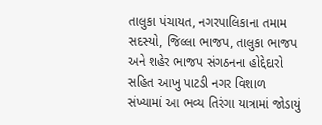તાલુકા પંચાયત, નગરપાલિકાના તમામ સદસ્યો, જિલ્લા ભાજપ, તાલુકા ભાજપ અને શહેર ભાજપ સંગઠનના હોદ્દેદારો સહિત આખુ પાટડી નગર વિશાળ સંખ્યામાં આ ભવ્ય તિરંગા યાત્રામાં જોડાયું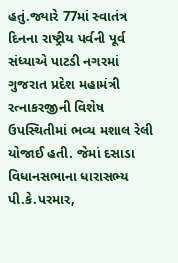હતું.જ્યારે 77માં સ્વાતંત્ર દિનના રાષ્ટ્રીય પર્વની પૂર્વ સંધ્યાએ પાટડી નગરમાં ગુજરાત પ્રદેશ મહામંત્રી રત્નાકરજીની વિશેષ ઉપસ્થિતીમાં ભવ્ય મશાલ રેલી યોજાઈ હતી. જેમાં દસાડા વિધાનસભાના ધારાસભ્ય પી.કે.પરમાર,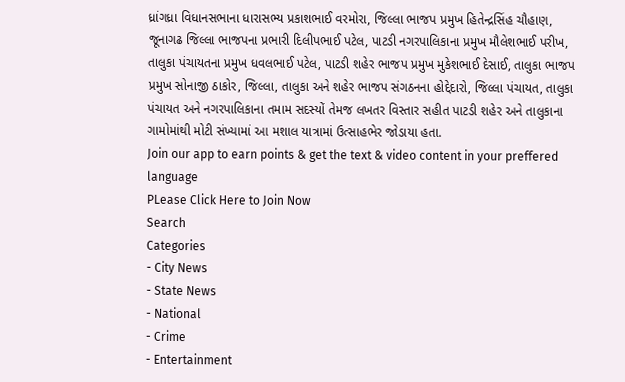ધ્રાંગધ્રા વિધાનસભાના ધારાસભ્ય પ્રકાશભાઈ વરમોરા, જિલ્લા ભાજપ પ્રમુખ હિતેન્દ્રસિંહ ચૌહાણ, જૂનાગઢ જિલ્લા ભાજપના પ્રભારી દિલીપભાઈ પટેલ, પાટડી નગરપાલિકાના પ્રમુખ મૌલેશભાઈ પરીખ, તાલુકા પંચાયતના પ્રમુખ ધવલભાઈ પટેલ, પાટડી શહેર ભાજપ પ્રમુખ મુકેશભાઈ દેસાઈ, તાલુકા ભાજપ પ્રમુખ સોનાજી ઠાકોર, જિલ્લા, તાલુકા અને શહેર ભાજપ સંગઠનના હોદ્દેદારો, જિલ્લા પંચાયત, તાલુકા પંચાયત અને નગરપાલિકાના તમામ સદસ્યોં તેમજ લખતર વિસ્તાર સહીત પાટડી શહેર અને તાલુકાના ગામોમાંથી મોટી સંખ્યામાં આ મશાલ યાત્રામાં ઉત્સાહભેર જોડાયા હતા.
Join our app to earn points & get the text & video content in your preffered language
PLease Click Here to Join Now
Search
Categories
- City News
- State News
- National
- Crime
- Entertainment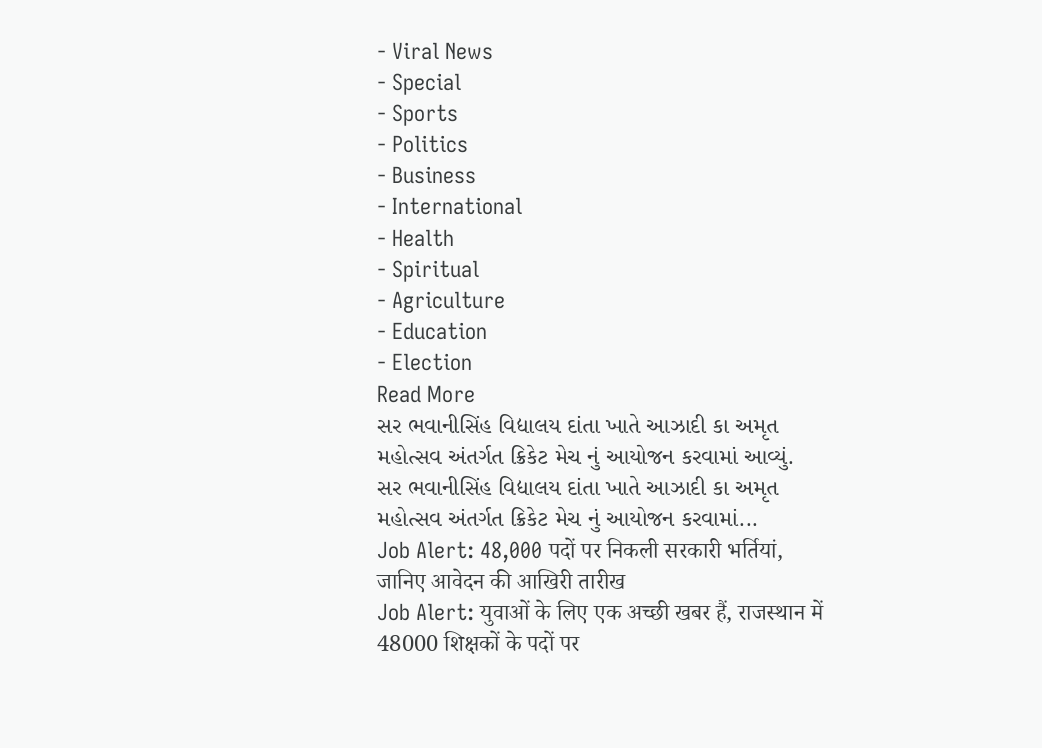- Viral News
- Special
- Sports
- Politics
- Business
- International
- Health
- Spiritual
- Agriculture
- Education
- Election
Read More
સર ભવાનીસિંહ વિદ્યાલય દાંતા ખાતે આઝાદી કા અમૃત મહોત્સવ અંતર્ગત ક્રિકેટ મેચ નું આયોજન કરવામાં આવ્યું.
સર ભવાનીસિંહ વિદ્યાલય દાંતા ખાતે આઝાદી કા અમૃત મહોત્સવ અંતર્ગત ક્રિકેટ મેચ નું આયોજન કરવામાં...
Job Alert: 48,000 पदों पर निकली सरकारी भर्तियां, जानिए आवेदन की आखिरी तारीख
Job Alert: युवाओं के लिए एक अच्छी खबर हैं, राजस्थान में 48000 शिक्षकों के पदों पर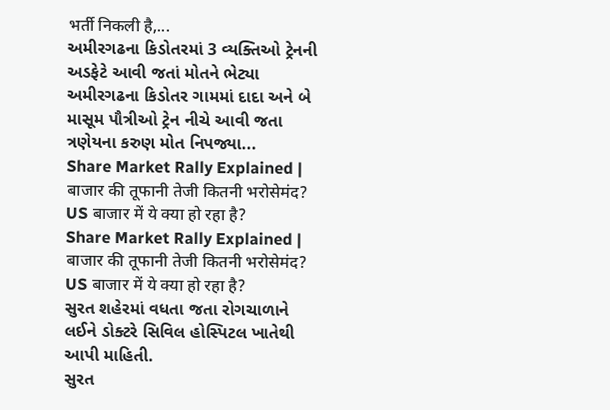भर्ती निकली है,...
અમીરગઢના કિડોતરમાં 3 વ્યક્તિઓ ટ્રેનની અડફેટે આવી જતાં મોતને ભેટ્યા
અમીરગઢના કિડોતર ગામમાં દાદા અને બે માસૂમ પૌત્રીઓ ટ્રેન નીચે આવી જતા ત્રણેયના કરુણ મોત નિપજ્યા...
Share Market Rally Explained | बाजार की तूफानी तेजी कितनी भरोसेमंद? US बाजार में ये क्या हो रहा है?
Share Market Rally Explained | बाजार की तूफानी तेजी कितनी भरोसेमंद? US बाजार में ये क्या हो रहा है?
સુરત શહેરમાં વધતા જતા રોગચાળાને લઈને ડોક્ટરે સિવિલ હોસ્પિટલ ખાતેથી આપી માહિતી.
સુરત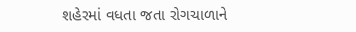શહેરમાં વધતા જતા રોગચાળાને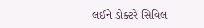લઈને ડોક્ટરે સિવિલ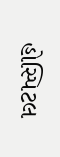હોસ્પિટલ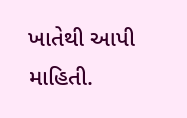ખાતેથી આપી માહિતી.